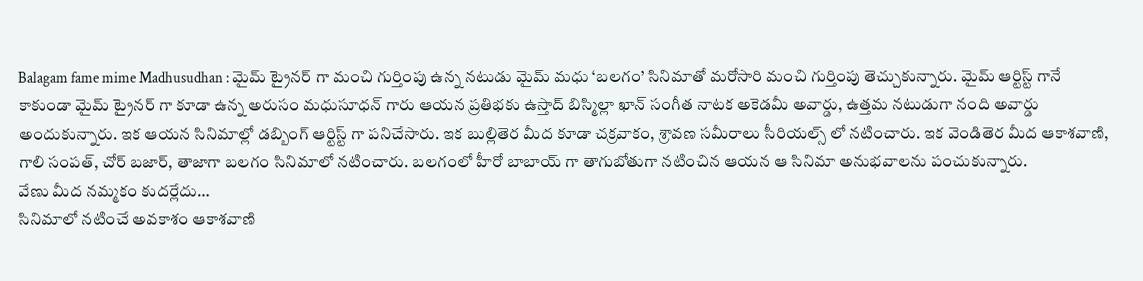Balagam fame mime Madhusudhan : మైమ్ ట్రైనర్ గా మంచి గుర్తింపు ఉన్న నటుడు మైమ్ మధు ‘బలగం’ సినిమాతో మరోసారి మంచి గుర్తింపు తెచ్చుకున్నారు. మైమ్ ఆర్టిస్ట్ గానే కాకుండా మైమ్ ట్రైనర్ గా కూడా ఉన్న అరుసం మధుసూధన్ గారు ఆయన ప్రతిభకు ఉస్తాద్ బిస్మిల్లా ఖాన్ సంగీత నాటక అకెడమీ అవార్డు, ఉత్తమ నటుడుగా నంది అవార్డు అందుకున్నారు. ఇక ఆయన సినిమాల్లో డబ్బింగ్ ఆర్టిస్ట్ గా పనిచేసారు. ఇక బుల్లితెర మీద కూడా చక్రవాకం, శ్రావణ సమీరాలు సీరియల్స్ లో నటించారు. ఇక వెండితెర మీద ఆకాశవాణి, గాలి సంపత్, చోర్ బజార్, తాజాగా బలగం సినిమాలో నటించారు. బలగంలో హీరో బాబాయ్ గా తాగుబోతుగా నటించిన ఆయన ఆ సినిమా అనుభవాలను పంచుకున్నారు.
వేణు మీద నమ్మకం కుదర్లేదు…
సినిమాలో నటించే అవకాశం ఆకాశవాణి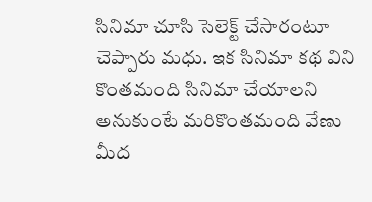సినిమా చూసి సెలెక్ట్ చేసారంటూ చెప్పారు మధు. ఇక సినిమా కథ విని కొంతమంది సినిమా చేయాలని అనుకుంటే మరికొంతమంది వేణు మీద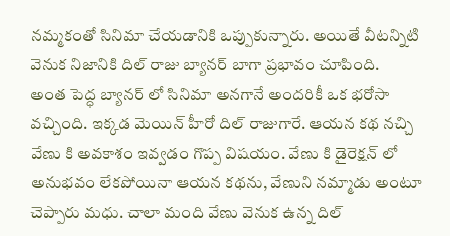నమ్మకంతో సినిమా చేయడానికి ఒప్పుకున్నారు. అయితే వీటన్నిటి వెనుక నిజానికి దిల్ రాజు బ్యానర్ బాగా ప్రభావం చూపింది.
అంత పెద్ధ బ్యానర్ లో సినిమా అనగానే అందరికీ ఒక భరోసా వచ్చింది. ఇక్కడ మెయిన్ హీరో దిల్ రాజుగారే. ఆయన కథ నచ్చి వేణు కి అవకాశం ఇవ్వడం గొప్ప విషయం. వేణు కి డైరెక్షన్ లో అనుభవం లేకపోయినా ఆయన కథను, వేణుని నమ్మాడు అంటూ చెప్పారు మధు. చాలా మంది వేణు వెనుక ఉన్న దిల్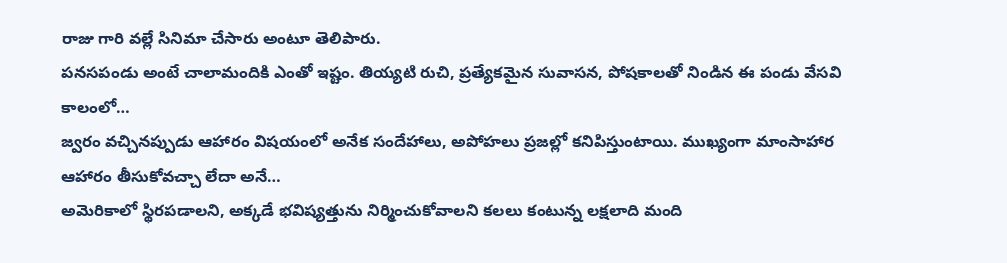రాజు గారి వల్లే సినిమా చేసారు అంటూ తెలిపారు.
పనసపండు అంటే చాలామందికి ఎంతో ఇష్టం. తియ్యటి రుచి, ప్రత్యేకమైన సువాసన, పోషకాలతో నిండిన ఈ పండు వేసవి కాలంలో…
జ్వరం వచ్చినప్పుడు ఆహారం విషయంలో అనేక సందేహాలు, అపోహలు ప్రజల్లో కనిపిస్తుంటాయి. ముఖ్యంగా మాంసాహార ఆహారం తీసుకోవచ్చా లేదా అనే…
అమెరికాలో స్థిరపడాలని, అక్కడే భవిష్యత్తును నిర్మించుకోవాలని కలలు కంటున్న లక్షలాది మంది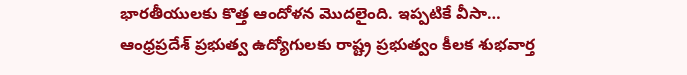భారతీయులకు కొత్త ఆందోళన మొదలైంది. ఇప్పటికే వీసా…
ఆంధ్రప్రదేశ్ ప్రభుత్వ ఉద్యోగులకు రాష్ట్ర ప్రభుత్వం కీలక శుభవార్త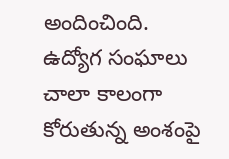అందించింది. ఉద్యోగ సంఘాలు చాలా కాలంగా కోరుతున్న అంశంపై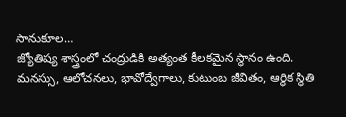సానుకూల…
జ్యోతిష్య శాస్త్రంలో చంద్రుడికి అత్యంత కీలకమైన స్థానం ఉంది. మనస్సు, ఆలోచనలు, భావోద్వేగాలు, కుటుంబ జీవితం, ఆర్థిక స్థితి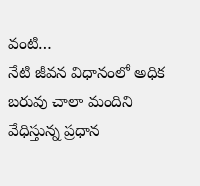వంటి…
నేటి జీవన విధానంలో అధిక బరువు చాలా మందిని వేధిస్తున్న ప్రధాన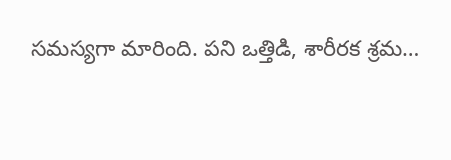సమస్యగా మారింది. పని ఒత్తిడి, శారీరక శ్రమ…